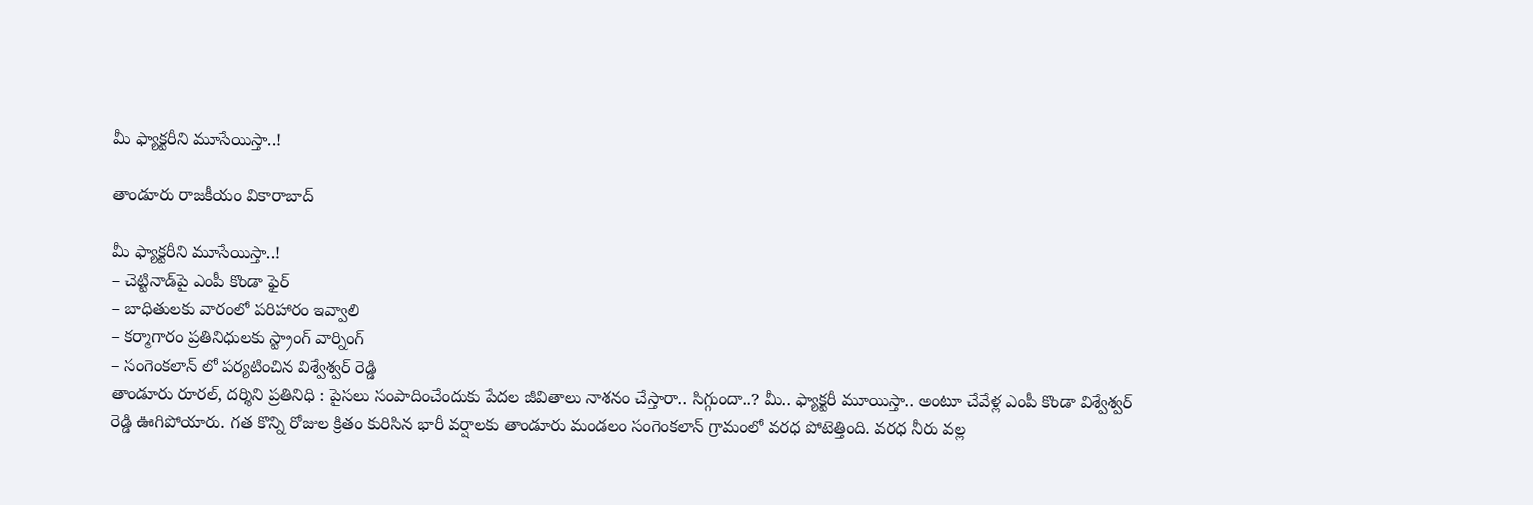మీ ఫ్యాక్టరీని మూసేయిస్తా..!

తాండూరు రాజకీయం వికారాబాద్

మీ ఫ్యాక్టరీని మూసేయిస్తా..!
– చెట్టినాడ్‌పై ఎంపీ కొండా ఫైర్
– బాధితులకు వారంలో పరిహారం ఇవ్వాలి
– కర్మాగారం ప్రతినిధులకు స్ట్రాంగ్ వార్నింగ్
– సంగెంకలాన్ లో పర్యటించిన విశ్వేశ్వర్ రెడ్డి
తాండూరు రూరల్, దర్శిని ప్రతినిధి : పైసలు సంపాదించేందుకు పేదల జీవితాలు నాశనం చేస్తారా.. సిగ్గుందా..? మీ.. ఫ్యాక్టరీ మూయిస్తా.. అంటూ చేవేళ్ల ఎంపీ కొండా విశ్వేశ్వర్ రెడ్డి ఊగిపోయారు. గత కొన్ని రోజుల క్రితం కురిసిన భారీ వర్షాలకు తాండూరు మండలం సంగెంకలాన్ గ్రామంలో వరధ పోటెత్తింది. వరధ నీరు వల్ల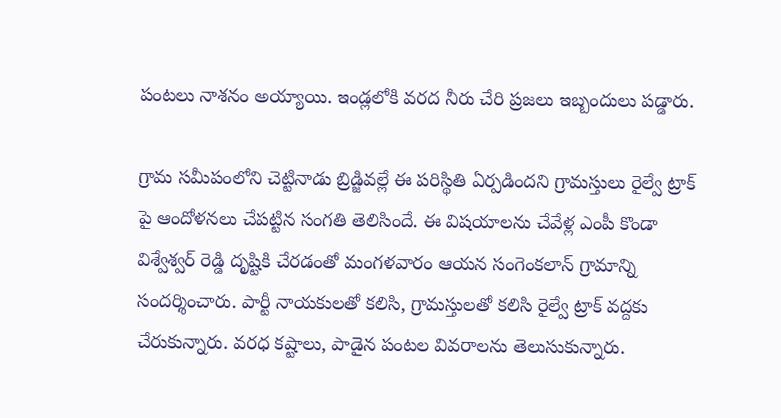పంటలు నాశనం అయ్యాయి. ఇండ్లలోకి వరద నీరు చేరి ప్రజలు ఇబ్బందులు పడ్డారు.

గ్రామ సమీపంలోని చెట్టినాడు బ్రిడ్జివల్లే ఈ పరిస్థితి ఏర్పడిందని గ్రామస్తులు రైల్వే ట్రాక్ పై ఆందోళనలు చేపట్టిన సంగతి తెలిసిందే. ఈ విషయాలను చేవేళ్ల ఎంపీ కొండా విశ్వేశ్వర్ రెడ్డి దృష్టికి చేరడంతో మంగళవారం ఆయన సంగెంకలాన్ గ్రామాన్ని సందర్శించారు. పార్టీ నాయకులతో కలిసి, గ్రామస్తులతో కలిసి రైల్వే ట్రాక్ వద్దకు చేరుకున్నారు. వరధ కష్టాలు, పాడైన పంటల వివరాలను తెలుసుకున్నారు.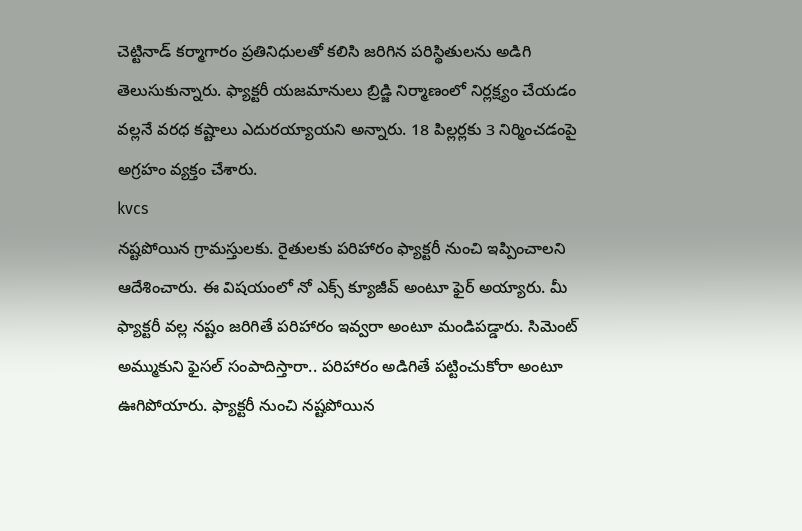చెట్టినాడ్ కర్మాగారం ప్రతినిధులతో కలిసి జరిగిన పరిస్థితులను అడిగి తెలుసుకున్నారు. ఫ్యాక్టరీ యజమానులు బ్రిడ్జి నిర్మాణంలో నిర్లక్ష్యం చేయడం వల్లనే వరధ కష్టాలు ఎదురయ్యాయని అన్నారు. 18 పిల్లర్లకు 3 నిర్మించడంపై అగ్రహం వ్యక్తం చేశారు.
kvcs
నష్టపోయిన గ్రామస్తులకు. రైతులకు పరిహారం ఫ్యాక్టరీ నుంచి ఇప్పించాలని ఆదేశించారు. ఈ విషయంలో నో ఎక్స్ క్యూజీవ్ అంటూ ఫైర్ అయ్యారు. మీ ఫ్యాక్టరీ వల్ల నష్టం జరిగితే పరిహారం ఇవ్వరా అంటూ మండిపడ్డారు. సిమెంట్ అమ్ముకుని ఫైసల్ సంపాదిస్తారా.. పరిహారం అడిగితే పట్టించుకోరా అంటూ ఊగిపోయారు. ఫ్యాక్టరీ నుంచి నష్టపోయిన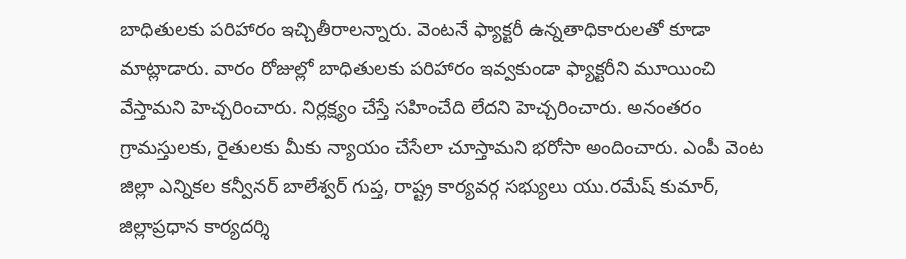బాధితులకు పరిహారం ఇచ్చితీరాలన్నారు. వెంటనే ఫ్యాక్టరీ ఉన్నతాధికారులతో కూడా మాట్లాడారు. వారం రోజుల్లో బాధితులకు పరిహారం ఇవ్వకుండా ఫ్యాక్టరీని మూయించి వేస్తామని హెచ్చరించారు. నిర్లక్ష్యం చేస్తే సహించేది లేదని హెచ్చరించారు. అనంతరం గ్రామస్తులకు, రైతులకు మీకు న్యాయం చేసేలా చూస్తామని భరోసా అందించారు. ఎంపీ వెంట జిల్లా ఎన్నికల కన్వీనర్ బాలేశ్వర్ గుప్త, రాష్ట్ర కార్యవర్గ సభ్యులు యు.రమేష్ కుమార్, జిల్లాప్రధాన కార్యదర్శి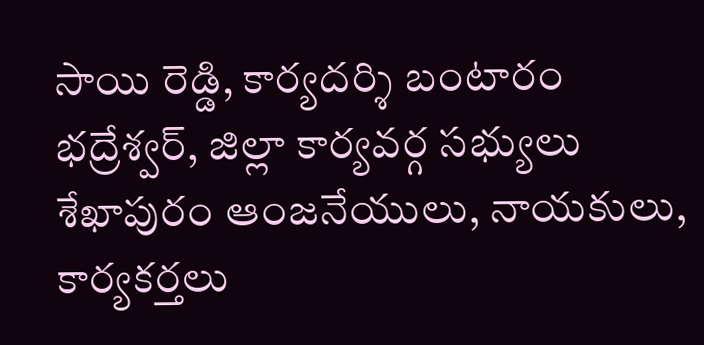సాయి రెడ్డి, కార్యదర్శి బంటారం భద్రేశ్వర్, జిల్లా కార్యవర్గ సభ్యులు శేఖాపురం ఆంజనేయులు, నాయకులు, కార్యకర్తలు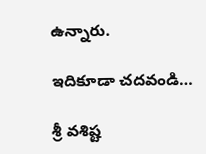ఉన్నారు.

ఇదికూడా చదవండి…

శ్రీ వశిష్ట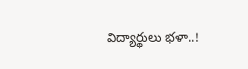విద్యార్థులు భళా..!